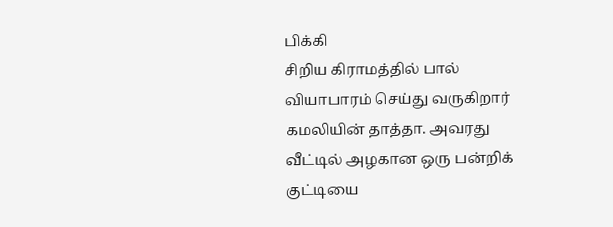பிக்கி
சிறிய கிராமத்தில் பால் வியாபாரம் செய்து வருகிறார் கமலியின் தாத்தா. அவரது வீட்டில் அழகான ஒரு பன்றிக் குட்டியை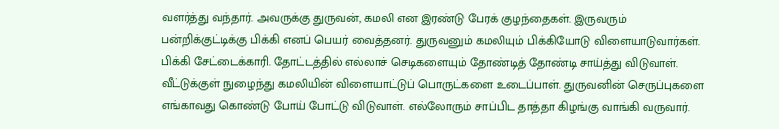வளர்த்து வந்தார். அவருக்கு துருவன், கமலி என இரண்டு பேரக் குழந்தைகள். இருவரும் பன்றிக்குட்டிக்கு பிக்கி எனப் பெயர் வைத்தனர். துருவனும் கமலியும் பிக்கியோடு விளையாடுவார்கள். பிக்கி சேட்டைக்காரி. தோட்டத்தில் எல்லாச் செடிகளையும் தோண்டித் தோண்டி சாய்த்து விடுவாள். வீட்டுக்குள் நுழைந்து கமலியின் விளையாட்டுப் பொருட்களை உடைப்பாள். துருவனின் செருப்புகளை எங்காவது கொண்டு போய் போட்டு விடுவாள். எல்லோரும் சாப்பிட தாத்தா கிழங்கு வாங்கி வருவார்.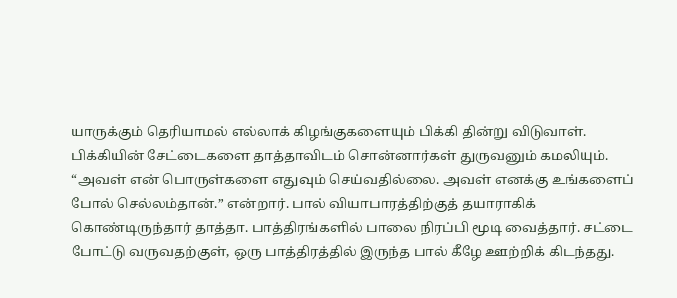யாருக்கும் தெரியாமல் எல்லாக் கிழங்குகளையும் பிக்கி தின்று விடுவாள். பிக்கியின் சேட்டைகளை தாத்தாவிடம் சொன்னார்கள் துருவனும் கமலியும். “அவள் என் பொருள்களை எதுவும் செய்வதில்லை. அவள் எனக்கு உங்களைப் போல் செல்லம்தான்.” என்றார். பால் வியாபாரத்திற்குத் தயாராகிக் கொண்டிருந்தார் தாத்தா. பாத்திரங்களில் பாலை நிரப்பி மூடி வைத்தார். சட்டை போட்டு வருவதற்குள், ஒரு பாத்திரத்தில் இருந்த பால் கீழே ஊற்றிக் கிடந்தது.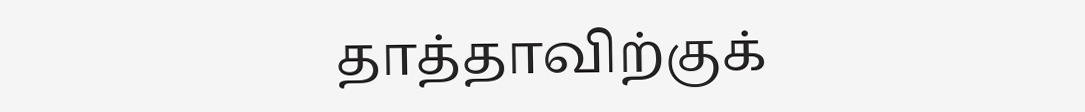தாத்தாவிற்குக்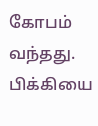கோபம் வந்தது. பிக்கியை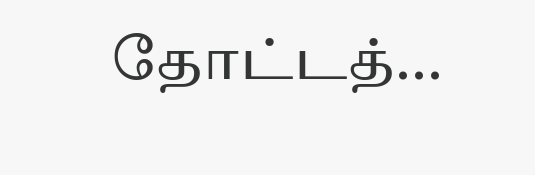தோட்டத்...